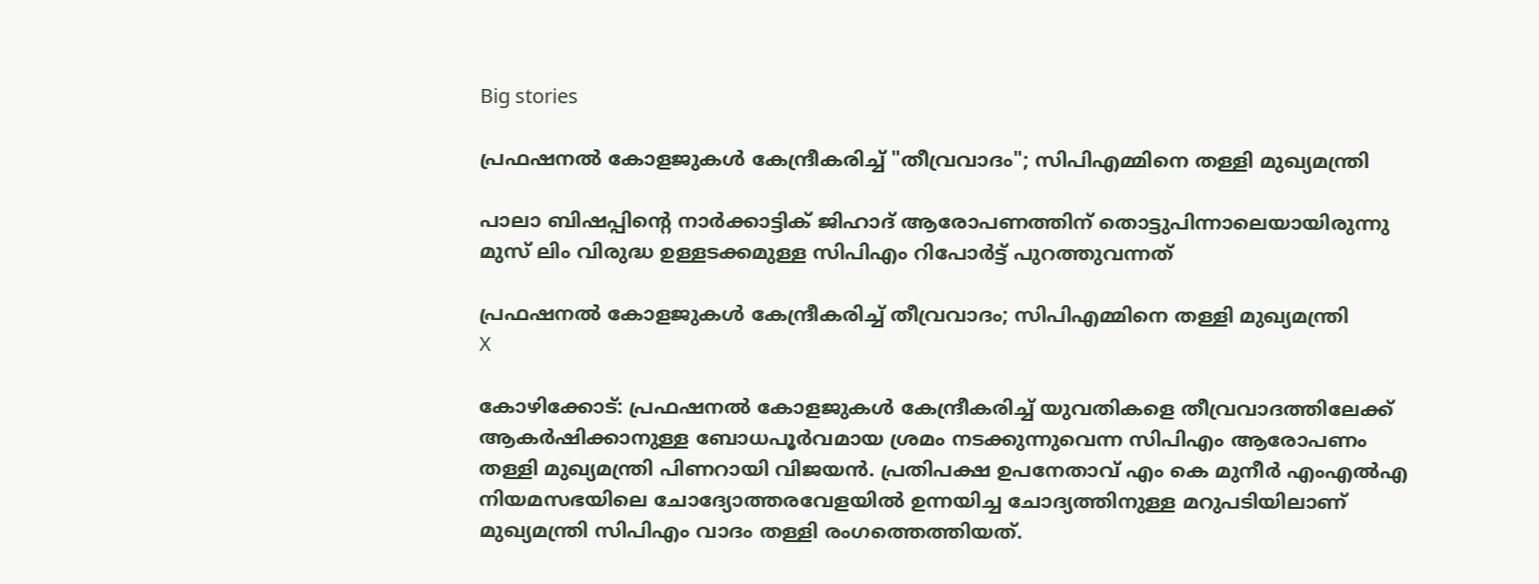Big stories

പ്രഫഷനല്‍ കോളജുകള്‍ കേന്ദ്രീകരിച്ച് "തീവ്രവാദം"; സിപിഎമ്മിനെ തള്ളി മുഖ്യമന്ത്രി

പാലാ ബിഷപ്പിന്റെ നാർക്കാട്ടിക് ജിഹാദ് ആരോപണത്തിന് തൊട്ടുപിന്നാലെയായിരുന്നു മുസ് ലിം വിരുദ്ധ ഉള്ളടക്കമുള്ള സിപിഎം റിപോർട്ട് പുറത്തുവന്നത്

പ്രഫഷനല്‍ കോളജുകള്‍ കേന്ദ്രീകരിച്ച് തീവ്രവാദം; സിപിഎമ്മിനെ തള്ളി മുഖ്യമന്ത്രി
X

കോഴിക്കോട്: പ്രഫഷനല്‍ കോളജുകള്‍ കേന്ദ്രീകരിച്ച് യുവതികളെ തീവ്രവാദത്തിലേക്ക് ആകര്‍ഷിക്കാനുള്ള ബോധപൂര്‍വമായ ശ്രമം നടക്കുന്നുവെന്ന സിപിഎം ആരോപണം തള്ളി മുഖ്യമന്ത്രി പിണറായി വിജയന്‍. പ്രതിപക്ഷ ഉപനേതാവ് എം കെ മുനീര്‍ എംഎല്‍എ നിയമസഭയിലെ ചോദ്യോത്തരവേളയിൽ ഉന്നയിച്ച ചോദ്യത്തിനുള്ള മറുപടിയിലാണ് മുഖ്യമന്ത്രി സിപിഎം വാദം തള്ളി രംഗത്തെത്തിയത്.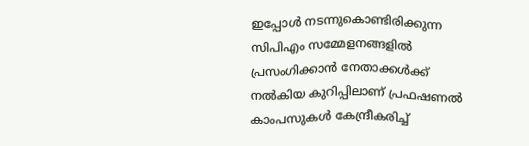ഇപ്പോൾ നടന്നുകൊണ്ടിരിക്കുന്ന സിപിഎം സമ്മേളനങ്ങളില്‍ പ്രസംഗിക്കാന്‍ നേതാക്കള്‍ക്ക് നല്‍കിയ കുറിപ്പിലാണ് പ്രഫഷണൽ കാംപസുകൾ കേന്ദ്രീകരിച്ച്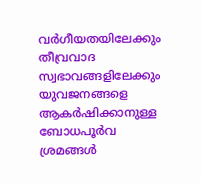വര്‍ഗീയതയിലേക്കും തീവ്രവാദ സ്വഭാവങ്ങളിലേക്കും യുവജനങ്ങളെ ആകര്‍ഷിക്കാനുള്ള ബോധപൂര്‍വ ശ്രമങ്ങള്‍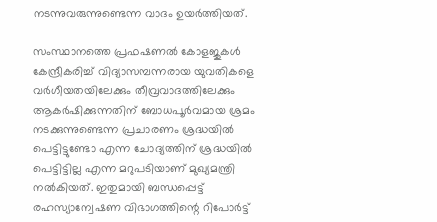നടന്നുവരുന്നുണ്ടെന്ന വാദം ഉയർത്തിയത്.

സംസ്ഥാനത്തെ പ്രഫഷണൽ കോളജുകൾ കേന്ദ്രീകരിച്ച് വിദ്യാസമ്പന്നരായ യുവതികളെ വർഗീയതയിലേക്കും തീവ്രവാദത്തിലേക്കും ആകർഷിക്കുന്നതിന് ബോധപൂർവമായ ശ്രമം നടക്കുന്നുണ്ടെന്ന പ്രചാരണം ശ്രദ്ധയിൽ പെട്ടിട്ടുണ്ടോ എന്ന ചോദ്യത്തിന് ശ്രദ്ധയിൽ പെട്ടിട്ടില്ല എന്ന മറുപടിയാണ് മുഖ്യമന്ത്രി നൽകിയത്. ഇതുമായി ബന്ധപ്പെട്ട് രഹസ്യാന്വേഷണ വിഭാഗത്തിന്റെ റിപോർട്ട്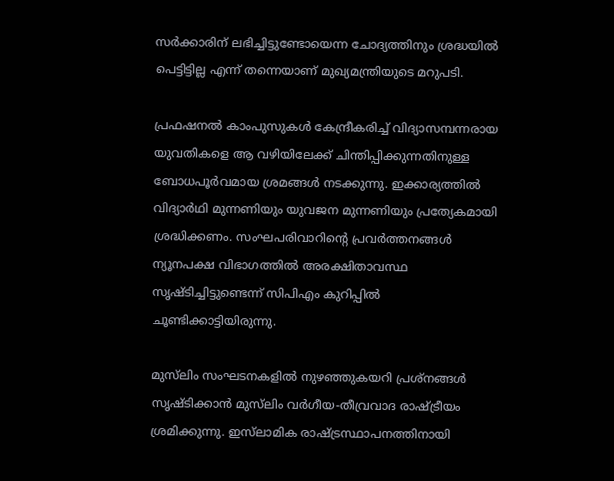സർക്കാരിന് ലഭിച്ചിട്ടുണ്ടോയെന്ന ചോദ്യത്തിനും ശ്രദ്ധയിൽ പെട്ടിട്ടില്ല എന്ന് തന്നെയാണ് മുഖ്യമന്ത്രിയുടെ മറുപടി.

പ്രഫഷനല്‍ കാംപുസുകള്‍ കേന്ദ്രീകരിച്ച് വിദ്യാസമ്പന്നരായ യുവതികളെ ആ വഴിയിലേക്ക് ചിന്തിപ്പിക്കുന്നതിനുള്ള ബോധപൂര്‍വമായ ശ്രമങ്ങള്‍ നടക്കുന്നു. ഇക്കാര്യത്തില്‍ വിദ്യാര്‍ഥി മുന്നണിയും യുവജന മുന്നണിയും പ്രത്യേകമായി ശ്രദ്ധിക്കണം. സംഘപരിവാറിന്റെ പ്രവര്‍ത്തനങ്ങള്‍ ന്യൂനപക്ഷ വിഭാഗത്തില്‍ അരക്ഷിതാവസ്ഥ സൃഷ്ടിച്ചിട്ടുണ്ടെന്ന് സിപിഎം കുറിപ്പിൽ ചൂണ്ടിക്കാട്ടിയിരുന്നു.

മുസ്‌ലിം സംഘടനകളില്‍ നുഴഞ്ഞുകയറി പ്രശ്‌നങ്ങള്‍ സൃഷ്ടിക്കാന്‍ മുസ്‌ലിം വര്‍ഗീയ-തീവ്രവാദ രാഷ്ട്രീയം ശ്രമിക്കുന്നു. ഇസ്‌ലാമിക രാഷ്ട്രസ്ഥാപനത്തിനായി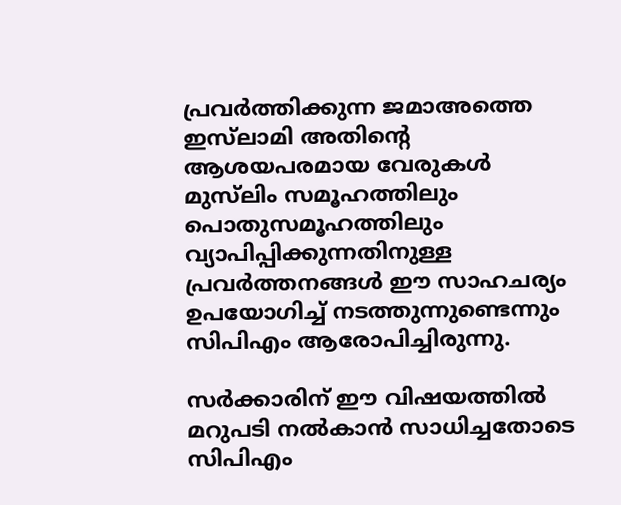പ്രവര്‍ത്തിക്കുന്ന ജമാഅത്തെ ഇസ്‌ലാമി അതിന്റെ ആശയപരമായ വേരുകള്‍ മുസ്‌ലിം സമൂഹത്തിലും പൊതുസമൂഹത്തിലും വ്യാപിപ്പിക്കുന്നതിനുള്ള പ്രവര്‍ത്തനങ്ങള്‍ ഈ സാഹചര്യം ഉപയോഗിച്ച് നടത്തുന്നുണ്ടെന്നും സിപിഎം ആരോപിച്ചിരുന്നു.

സർക്കാരിന് ഈ വിഷയത്തിൽ മറുപടി നൽകാൻ സാധിച്ചതോടെ സിപിഎം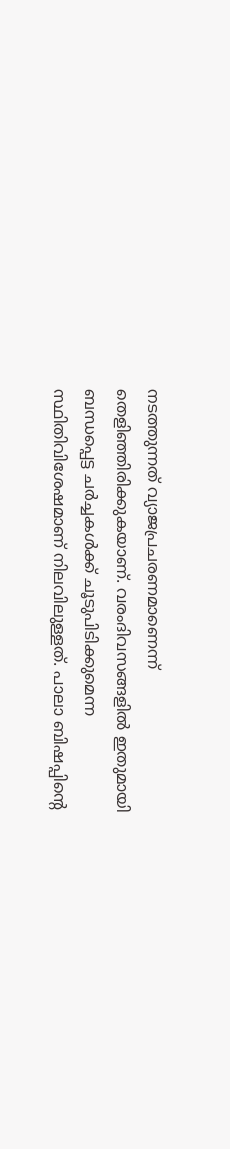നടത്തുന്നത് വ്യാജപ്രചരണമാണെന്ന് തെളിഞ്ഞിരിക്കുകയാണ്. വരംദിവസങ്ങളിൽ ഇതുമായി ബന്ധപ്പെട്ട ചർച്ചകൾക്ക് ചൂടുപിടിക്കുമെന്ന സ്ഥിതിവിശേഷമാണ് നിലവിലുള്ളത്. പാലാ ബിഷപ്പിന്റെ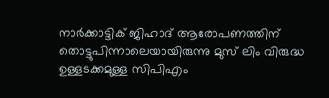നാർക്കാട്ടിക് ജിഹാദ് ആരോപണത്തിന് തൊട്ടുപിന്നാലെയായിരുന്നു മുസ് ലിം വിരുദ്ധ ഉള്ളടക്കമുള്ള സിപിഎം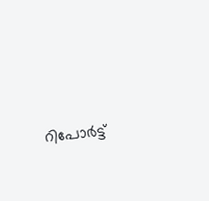റിപോർട്ട്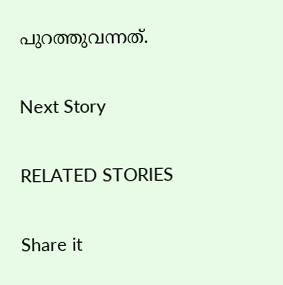പുറത്തുവന്നത്.

Next Story

RELATED STORIES

Share it